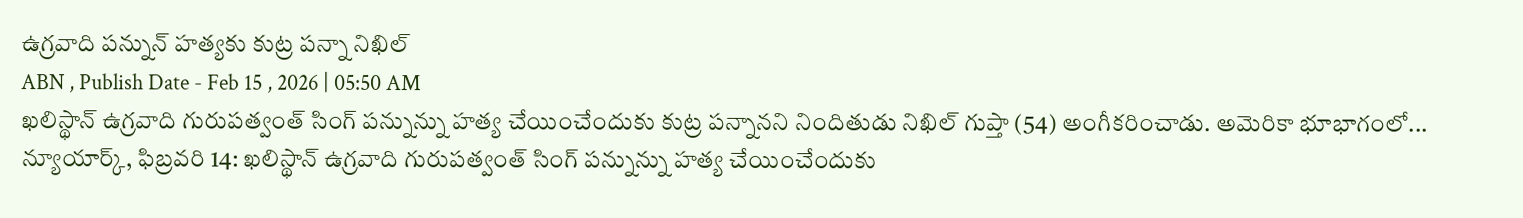ఉగ్రవాది పన్నున్ హత్యకు కుట్ర పన్నా నిఖిల్
ABN , Publish Date - Feb 15 , 2026 | 05:50 AM
ఖలిస్థాన్ ఉగ్రవాది గురుపత్వంత్ సింగ్ పన్నున్ను హత్య చేయించేందుకు కుట్ర పన్నానని నిందితుడు నిఖిల్ గుప్తా (54) అంగీకరించాడు. అమెరికా భూభాగంలో...
న్యూయార్క్, ఫిబ్రవరి 14: ఖలిస్థాన్ ఉగ్రవాది గురుపత్వంత్ సింగ్ పన్నున్ను హత్య చేయించేందుకు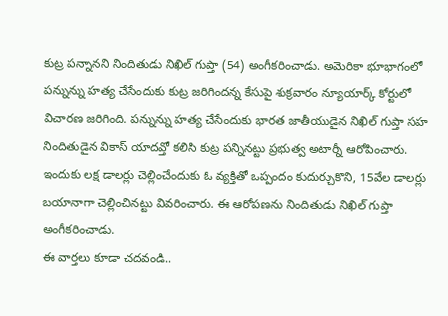కుట్ర పన్నానని నిందితుడు నిఖిల్ గుప్తా (54) అంగీకరించాడు. అమెరికా భూభాగంలో పన్నున్ను హత్య చేసేందుకు కుట్ర జరిగిందన్న కేసుపై శుక్రవారం న్యూయార్క్ కోర్టులో విచారణ జరిగింది. పన్నున్ను హత్య చేసేందుకు భారత జాతీయుడైన నిఖిల్ గుప్తా సహ నిందితుడైన వికాస్ యాదవ్తో కలిసి కుట్ర పన్నినట్టు ప్రభుత్వ అటార్నీ ఆరోపించారు. ఇందుకు లక్ష డాలర్లు చెల్లించేందుకు ఓ వ్యక్తితో ఒప్పందం కుదుర్చుకొని, 15వేల డాలర్లు బయానాగా చెల్లించినట్టు వివరించారు. ఈ ఆరోపణను నిందితుడు నిఖిల్ గుప్తా అంగీకరించాడు.
ఈ వార్తలు కూడా చదవండి..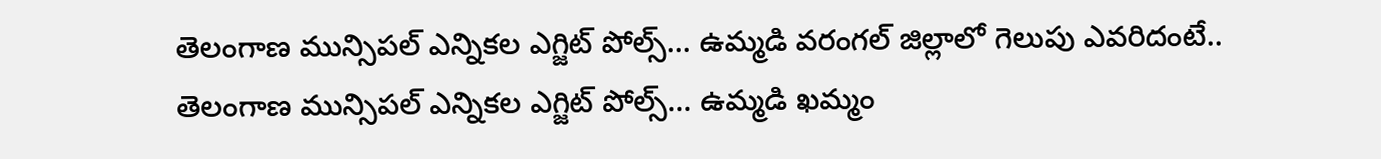తెలంగాణ మున్సిపల్ ఎన్నికల ఎగ్జిట్ పోల్స్... ఉమ్మడి వరంగల్ జిల్లాలో గెలుపు ఎవరిదంటే..
తెలంగాణ మున్సిపల్ ఎన్నికల ఎగ్జిట్ పోల్స్... ఉమ్మడి ఖమ్మం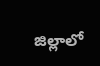జిల్లాలో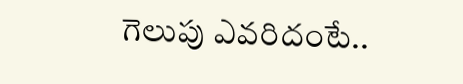గెలుపు ఎవరిదంటే..